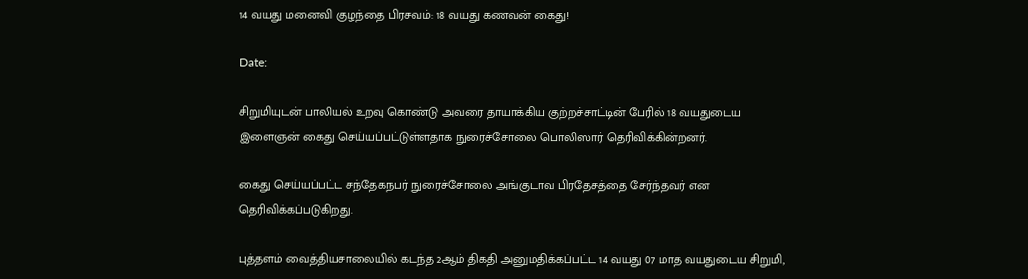14 வயது மனைவி குழந்தை பிரசவம்: 18 வயது கணவன் கைது!

Date:

சிறுமியுடன் பாலியல் உறவு கொண்டு அவரை தாயாக்கிய குற்றச்சாட்டின் பேரில் 18 வயதுடைய இளைஞன் கைது செய்யப்பட்டுள்ளதாக நுரைச்சோலை பொலிஸார் தெரிவிக்கின்றனர்.

கைது செய்யப்பட்ட சந்தேகநபர் நுரைச்சோலை அங்குடாவ பிரதேசத்தை சேர்ந்தவர் என தெரிவிக்கப்படுகிறது.

புத்தளம் வைத்தியசாலையில் கடந்த 2ஆம் திகதி அனுமதிக்கப்பட்ட 14 வயது 07 மாத வயதுடைய சிறுமி,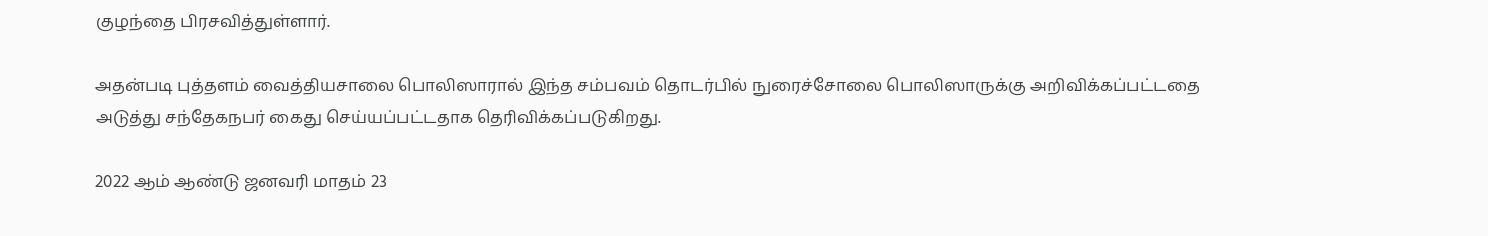குழந்தை பிரசவித்துள்ளார்.

அதன்படி புத்தளம் வைத்தியசாலை பொலிஸாரால் இந்த சம்பவம் தொடர்பில் நுரைச்சோலை பொலிஸாருக்கு அறிவிக்கப்பட்டதை அடுத்து சந்தேகநபர் கைது செய்யப்பட்டதாக தெரிவிக்கப்படுகிறது.

2022 ஆம் ஆண்டு ஜனவரி மாதம் 23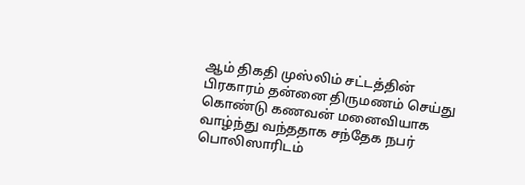ஆம் திகதி முஸ்லிம் சட்டத்தின் பிரகாரம் தன்னை திருமணம் செய்து கொண்டு கணவன் மனைவியாக வாழ்ந்து வந்ததாக சந்தேக நபர் பொலிஸாரிடம்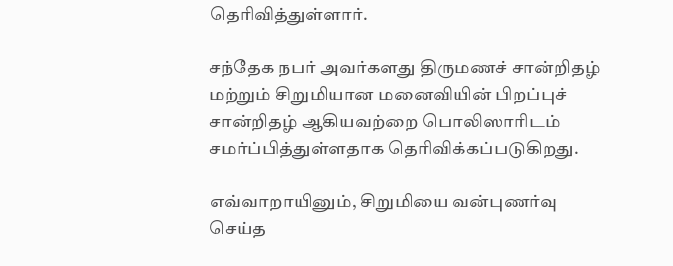தெரிவித்துள்ளார்.

சந்தேக நபர் அவர்களது திருமணச் சான்றிதழ் மற்றும் சிறுமியான மனைவியின் பிறப்புச் சான்றிதழ் ஆகியவற்றை பொலிஸாரிடம் சமர்ப்பித்துள்ளதாக தெரிவிக்கப்படுகிறது.

எவ்வாறாயினும், சிறுமியை வன்புணர்வு செய்த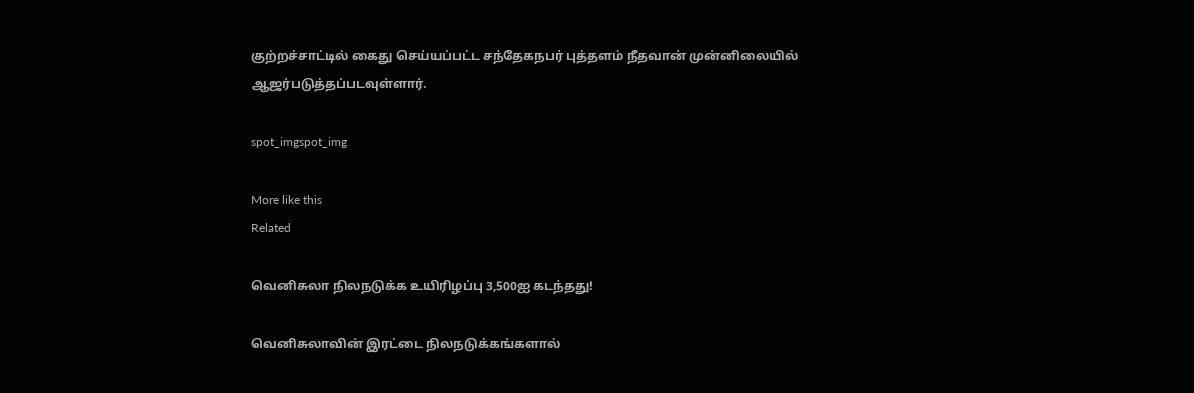குற்றச்சாட்டில் கைது செய்யப்பட்ட சந்தேகநபர் புத்தளம் நீதவான் முன்னிலையில் ஆஜர்படுத்தப்படவுள்ளார்.

spot_imgspot_img

More like this
Related

வெனிசுலா நிலநடுக்க உயிரிழப்பு 3,500ஐ கடந்தது!

வெனிசுலாவின் இரட்டை நிலநடுக்கங்களால்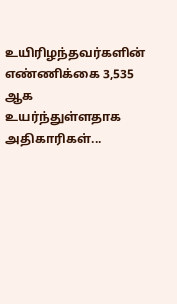உயிரிழந்தவர்களின் எண்ணிக்கை 3,535 ஆக உயர்ந்துள்ளதாக அதிகாரிகள்...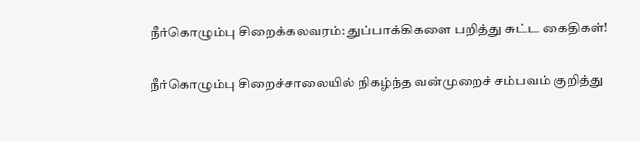நீர்கொழும்பு சிறைக்கலவரம்: துப்பாக்கிகளை பறித்து சுட்ட கைதிகள்!

நீர்கொழும்பு சிறைச்சாலையில் நிகழ்ந்த வன்முறைச் சம்பவம் குறித்து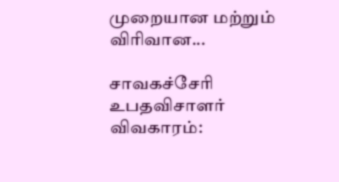முறையான மற்றும் விரிவான...

சாவகச்சேரி உபதவிசாளர் விவகாரம்: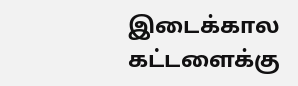இடைக்கால கட்டளைக்கு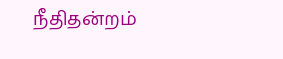நீதிதன்றம்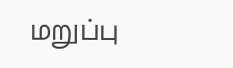மறுப்பு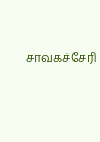சாவகச்சேரி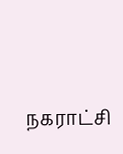நகராட்சி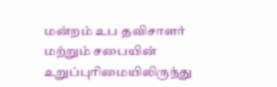மன்றம் உப தவிசாளர் மற்றும் சபையின் உறுப்புரிமையிலிருந்து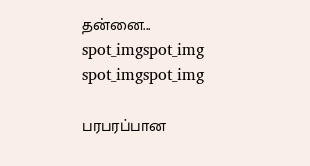தன்னை...
spot_imgspot_img
spot_imgspot_img

பரபரப்பான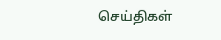செய்திகள்